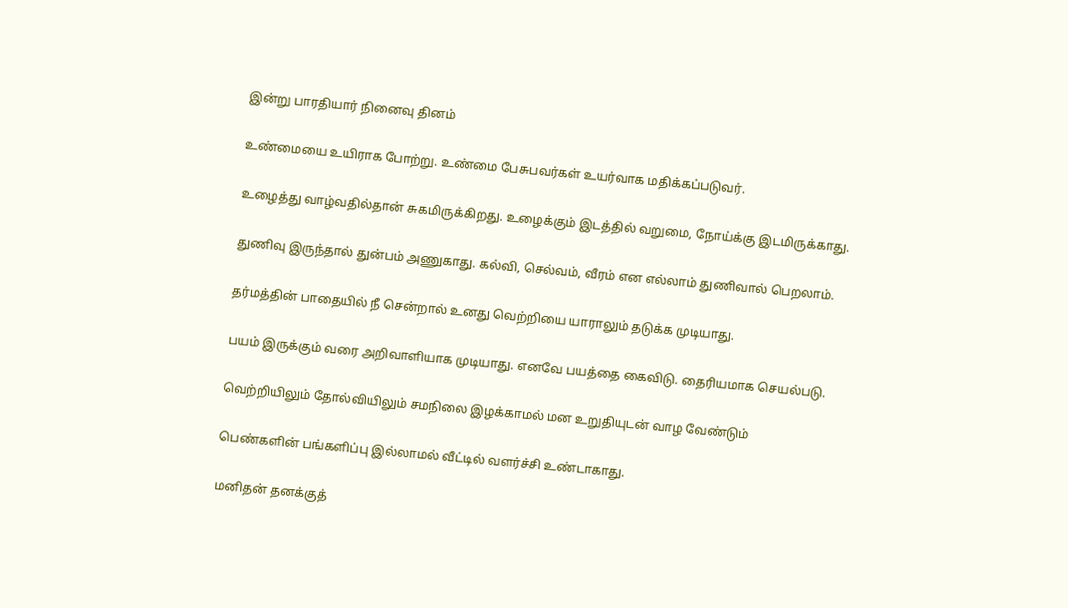இன்று பாரதியார் நினைவு தினம்

உண்மையை உயிராக போற்று. உண்மை பேசுபவர்கள் உயர்வாக மதிக்கப்படுவர்.

உழைத்து வாழ்வதில்தான் சுகமிருக்கிறது. உழைக்கும் இடத்தில் வறுமை, நோய்க்கு இடமிருக்காது.

துணிவு இருந்தால் துன்பம் அணுகாது. கல்வி, செல்வம், வீரம் என எல்லாம் துணிவால் பெறலாம்.

தர்மத்தின் பாதையில் நீ சென்றால் உனது வெற்றியை யாராலும் தடுக்க முடியாது.

பயம் இருக்கும் வரை அறிவாளியாக முடியாது. எனவே பயத்தை கைவிடு. தைரியமாக செயல்படு.

வெற்றியிலும் தோல்வியிலும் சமநிலை இழக்காமல் மன உறுதியுடன் வாழ வேண்டும்

பெண்களின் பங்களிப்பு இல்லாமல் வீட்டில் வளர்ச்சி உண்டாகாது.

மனிதன் தனக்குத்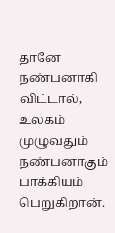தானே நண்பனாகி விட்டால், உலகம் முழுவதும் நண்பனாகும் பாக்கியம் பெறுகிறான்.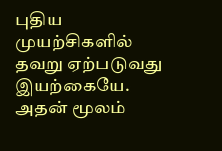புதிய முயற்சிகளில் தவறு ஏற்படுவது இயற்கையே. அதன் மூலம்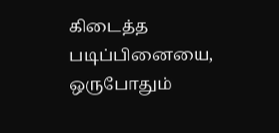கிடைத்த படிப்பினையை, ஒருபோதும்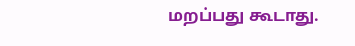மறப்பது கூடாது.